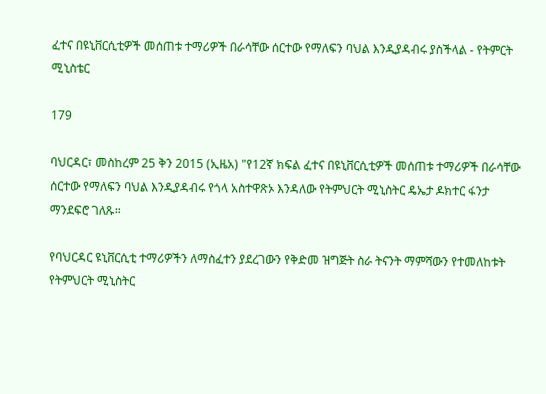ፈተና በዩኒቨርሲቲዎች መሰጠቱ ተማሪዎች በራሳቸው ሰርተው የማለፍን ባህል እንዲያዳብሩ ያስችላል - የትምርት ሚኒስቴር

179

ባህርዳር፣ መስከረም 25 ቅን 2015 (ኢዜአ) "የ12ኛ ክፍል ፈተና በዩኒቨርሲቲዎች መሰጠቱ ተማሪዎች በራሳቸው ሰርተው የማለፍን ባህል እንዲያዳብሩ የጎላ አስተዋጽኦ እንዳለው የትምህርት ሚኒስትር ዴኤታ ዶክተር ፋንታ ማንደፍሮ ገለጹ።

የባህርዳር ዩኒቨርሲቲ ተማሪዎችን ለማስፈተን ያደረገውን የቅድመ ዝግጅት ስራ ትናንት ማምሻውን የተመለከቱት የትምህርት ሚኒስትር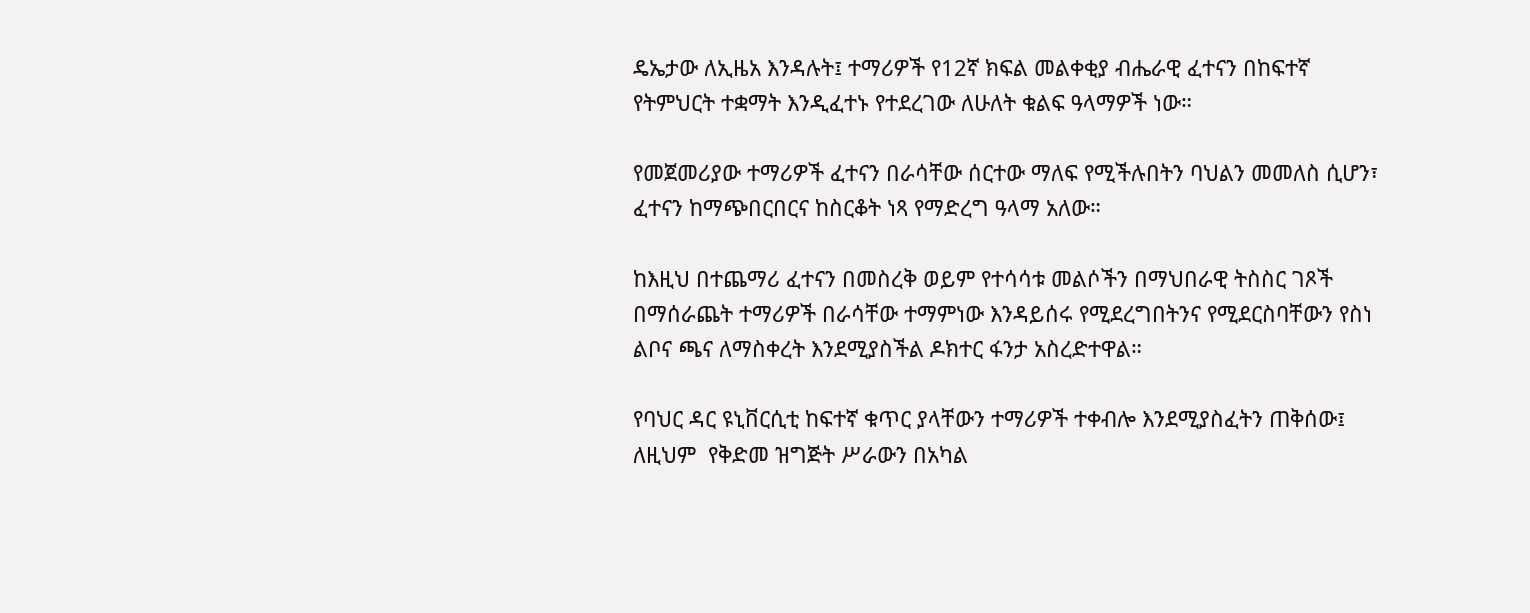ዴኤታው ለኢዜአ እንዳሉት፤ ተማሪዎች የ12ኛ ክፍል መልቀቂያ ብሔራዊ ፈተናን በከፍተኛ የትምህርት ተቋማት እንዲፈተኑ የተደረገው ለሁለት ቁልፍ ዓላማዎች ነው።

የመጀመሪያው ተማሪዎች ፈተናን በራሳቸው ሰርተው ማለፍ የሚችሉበትን ባህልን መመለስ ሲሆን፣ ፈተናን ከማጭበርበርና ከስርቆት ነጻ የማድረግ ዓላማ አለው።

ከእዚህ በተጨማሪ ፈተናን በመስረቅ ወይም የተሳሳቱ መልሶችን በማህበራዊ ትስስር ገጾች በማሰራጨት ተማሪዎች በራሳቸው ተማምነው እንዳይሰሩ የሚደረግበትንና የሚደርስባቸውን የስነ ልቦና ጫና ለማስቀረት እንደሚያስችል ዶክተር ፋንታ አስረድተዋል።

የባህር ዳር ዩኒቨርሲቲ ከፍተኛ ቁጥር ያላቸውን ተማሪዎች ተቀብሎ እንደሚያስፈትን ጠቅሰው፤ ለዚህም  የቅድመ ዝግጅት ሥራውን በአካል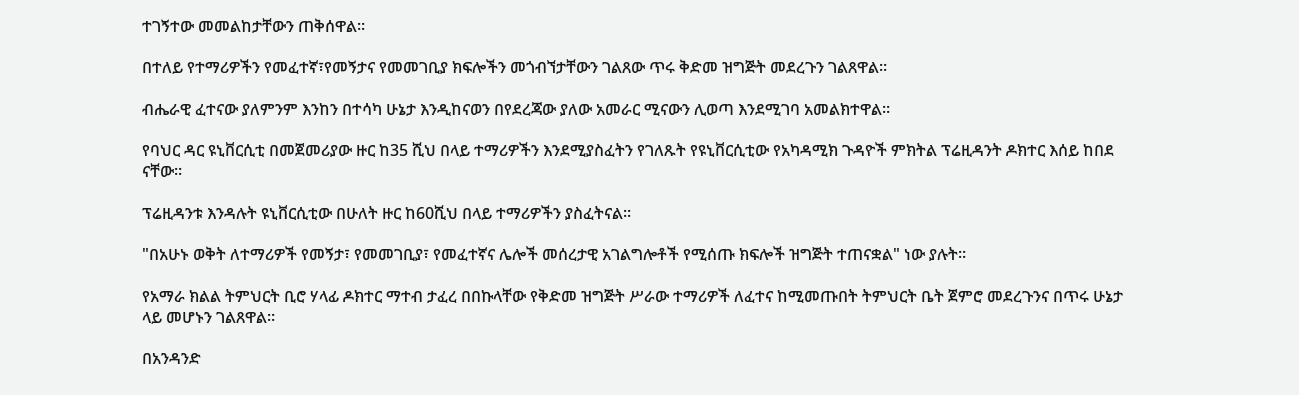ተገኝተው መመልከታቸውን ጠቅሰዋል።

በተለይ የተማሪዎችን የመፈተኛ፣የመኝታና የመመገቢያ ክፍሎችን መጎብኘታቸውን ገልጸው ጥሩ ቅድመ ዝግጅት መደረጉን ገልጸዋል።

ብሔራዊ ፈተናው ያለምንም እንከን በተሳካ ሁኔታ እንዲከናወን በየደረጃው ያለው አመራር ሚናውን ሊወጣ እንደሚገባ አመልክተዋል።

የባህር ዳር ዩኒቨርሲቲ በመጀመሪያው ዙር ከ35 ሺህ በላይ ተማሪዎችን እንደሚያስፈትን የገለጹት የዩኒቨርሲቲው የአካዳሚክ ጉዳዮች ምክትል ፕሬዚዳንት ዶክተር እሰይ ከበደ ናቸው።

ፕሬዚዳንቱ እንዳሉት ዩኒቨርሲቲው በሁለት ዙር ከ60ሺህ በላይ ተማሪዎችን ያስፈትናል።

"በአሁኑ ወቅት ለተማሪዎች የመኝታ፣ የመመገቢያ፣ የመፈተኛና ሌሎች መሰረታዊ አገልግሎቶች የሚሰጡ ክፍሎች ዝግጅት ተጠናቋል" ነው ያሉት።

የአማራ ክልል ትምህርት ቢሮ ሃላፊ ዶክተር ማተብ ታፈረ በበኩላቸው የቅድመ ዝግጅት ሥራው ተማሪዎች ለፈተና ከሚመጡበት ትምህርት ቤት ጀምሮ መደረጉንና በጥሩ ሁኔታ ላይ መሆኑን ገልጸዋል።

በአንዳንድ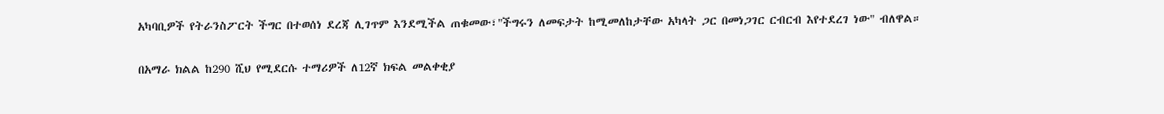አካባቢዎች የትራንስፖርት ችግር በተወሰነ ደረጃ ሊገጥም እንደሚችል ጠቁመው፣"ችግሩን ለመፍታት ከሚመለከታቸው አካላት ጋር በመነጋገር ርብርብ እየተደረገ ነው" ብለዋል።

በአማራ ክልል ከ290 ሺህ የሚደርሱ ተማሪዎች ለ12ኛ ክፍል መልቀቂያ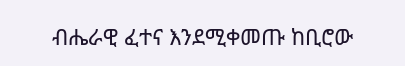ብሔራዊ ፈተና እንደሚቀመጡ ከቢሮው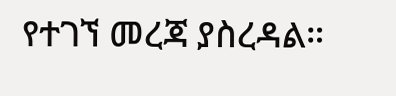የተገኘ መረጃ ያስረዳል።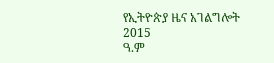የኢትዮጵያ ዜና አገልግሎት
2015
ዓ.ም